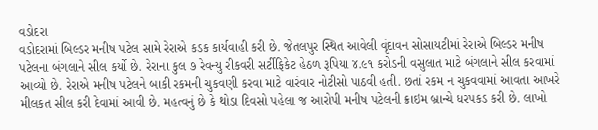વડોદરા
વડોદરામાં બિલ્ડર મનીષ પટેલ સામે રેરાએ કડક કાર્યવાહી કરી છે. જેતલપુર સ્થિત આવેલી વૃંદાવન સોસાયટીમાં રેરાએ બિલ્ડર મનીષ પટેલના બંગલાને સીલ કર્યો છે. રેરાના કુલ ૭ રેવન્યુ રીકવરી સર્ટીફિકેટ હેઠળ રૂપિયા ૪.૯૧ કરોડની વસુલાત માટે બંગલાને સીલ કરવામાં આવ્યો છે. રેરાએ મનીષ પટેલને બાકી રકમની ચુકવણી કરવા માટે વારંવાર નોટીસો પાઠવી હતી. છતાં રકમ ન ચુકવવામાં આવતા આખરે મીલકત સીલ કરી દેવામાં આવી છે. મહત્વનું છે કે થોડા દિવસો પહેલા જ આરોપી મનીષ પટેલની ક્રાઇમ બ્રાન્ચે ધરપકડ કરી છે. લાખો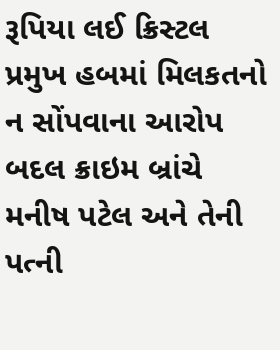રૂપિયા લઈ ક્રિસ્ટલ પ્રમુખ હબમાં મિલકતનો ન સોંપવાના આરોપ બદલ ક્રાઇમ બ્રાંચે મનીષ પટેલ અને તેની પત્ની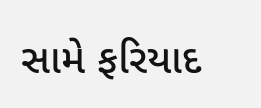સામે ફરિયાદ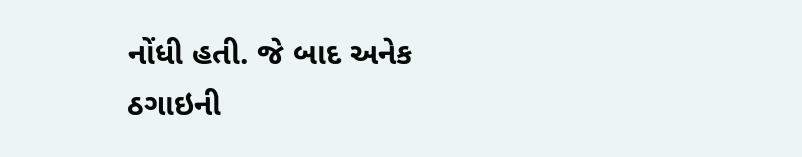નોંધી હતી. જે બાદ અનેક ઠગાઇની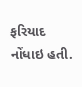ફરિયાદ નોંધાઇ હતી.